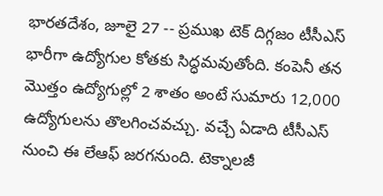భారతదేశం, జూలై 27 -- ప్రముఖ టెక్ దిగ్గజం టీసీఎస్ భారీగా ఉద్యోగుల కోతకు సిద్ధమవుతోంది. కంపెనీ తన మొత్తం ఉద్యోగుల్లో 2 శాతం అంటే సుమారు 12,000 ఉద్యోగులను తొలగించవచ్చు. వచ్చే ఏడాది టీసీఎస్ నుంచి ఈ లేఆఫ్ జరగనుంది. టెక్నాలజీ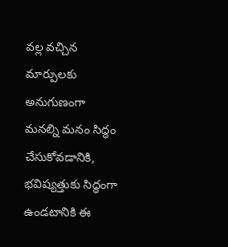వల్ల వచ్చిన మార్పులకు అనుగుణంగా మనల్ని మనం సిద్ధం చేసుకోవడానికి, భవిష్యత్తుకు సిద్ధంగా ఉండటానికి ఈ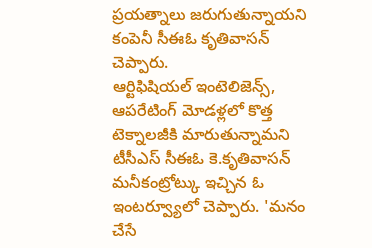ప్రయత్నాలు జరుగుతున్నాయని కంపెనీ సీఈఓ కృతివాసన్ చెప్పారు.
ఆర్టిఫిషియల్ ఇంటెలిజెన్స్, ఆపరేటింగ్ మోడళ్లలో కొత్త టెక్నాలజీకి మారుతున్నామని టీసీఎస్ సీఈఓ కె.కృతివాసన్ మనీకంట్రోట్కు ఇచ్చిన ఓ ఇంటర్వ్యూలో చెప్పారు. 'మనం చేసే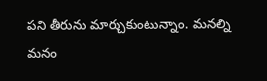పని తీరును మార్చుకుంటున్నాం. మనల్ని మనం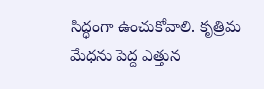సిద్ధంగా ఉంచుకోవాలి. కృత్రిమ మేధను పెద్ద ఎత్తున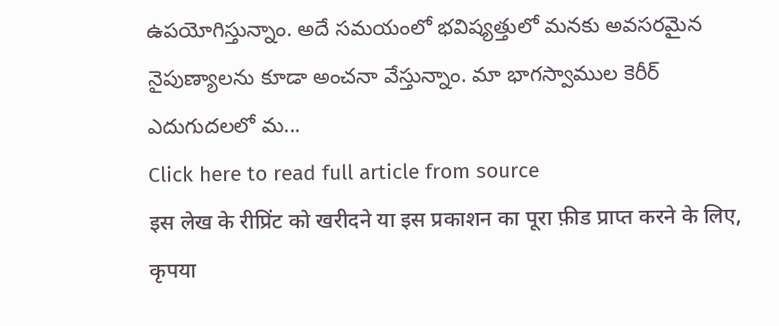ఉపయోగిస్తున్నాం. అదే సమయంలో భవిష్యత్తులో మనకు అవసరమైన నైపుణ్యాలను కూడా అంచనా వేస్తున్నాం. మా భాగస్వాముల కెరీర్ ఎదుగుదలలో మ...
Click here to read full article from source
इस लेख के रीप्रिंट को खरीदने या इस प्रकाशन का पूरा फ़ीड प्राप्त करने के लिए, कृपया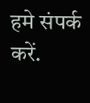हमे संपर्क करें.